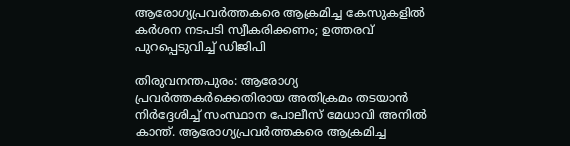ആരോഗ്യപ്രവർത്തകരെ ആക്രമിച്ച കേസുകളിൽ കർശന നടപടി സ്വീകരിക്കണം; ഉത്തരവ് പുറപ്പെടുവിച്ച് ഡിജിപി

തിരുവനന്തപുരം: ആരോഗ്യ പ്രവർത്തകർക്കെതിരായ അതിക്രമം തടയാൻ നിർദ്ദേശിച്ച് സംസ്ഥാന പോലീസ് മേധാവി അനിൽ കാന്ത്. ആരോഗ്യപ്രവർത്തകരെ ആക്രമിച്ച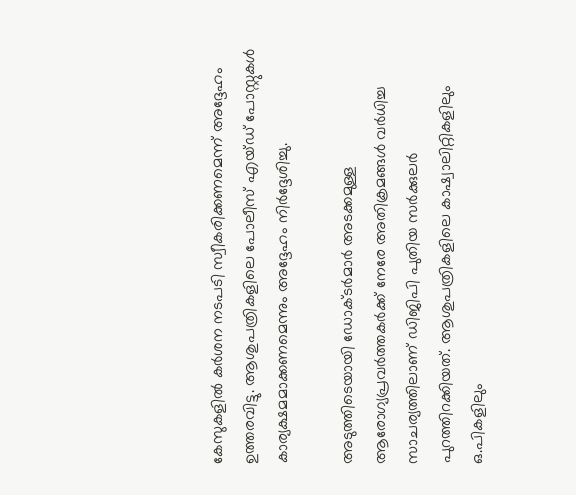കേസുകളിൽ കർശന നടപടി സ്വീകരിക്കണമെന്ന് അദ്ദേഹം ഉത്തരവിട്ടു. ആശുപത്രികളിലെ പോലീസ് എയ്ഡ് പോസ്റ്റുകൾ കാര്യക്ഷമമാക്കണമെന്നും അദ്ദേഹം നിർദ്ദേശിച്ചു.

അടുത്തിടെയായി ഡോക്ടർമാർ അടക്കമുള്ള ആരോഗ്യപ്രവർത്തകർക്ക് നേരേ അതിക്രമങ്ങൾ വർധിച്ച സാചര്യത്തിലാണ് ഡിജിപി പുതിയ സർക്കുലർ പുറത്തിറക്കിയത്. ആശുപത്രികളിലെ കാഷ്വാലിറ്റികളിലും ഒ.പികളിലും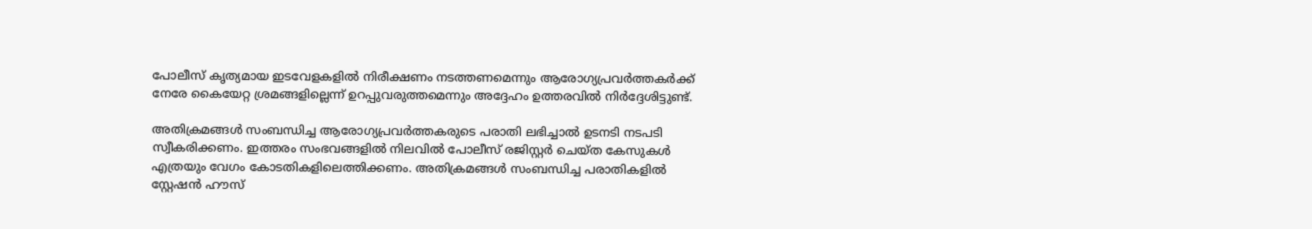പോലീസ് കൃത്യമായ ഇടവേളകളിൽ നിരീക്ഷണം നടത്തണമെന്നും ആരോഗ്യപ്രവർത്തകർക്ക് നേരേ കൈയേറ്റ ശ്രമങ്ങളില്ലെന്ന് ഉറപ്പുവരുത്തമെന്നും അദ്ദേഹം ഉത്തരവിൽ നിർദ്ദേശിട്ടുണ്ട്.

അതിക്രമങ്ങൾ സംബന്ധിച്ച ആരോഗ്യപ്രവർത്തകരുടെ പരാതി ലഭിച്ചാൽ ഉടനടി നടപടി സ്വീകരിക്കണം. ഇത്തരം സംഭവങ്ങളിൽ നിലവിൽ പോലീസ് രജിസ്റ്റർ ചെയ്ത കേസുകൾ എത്രയും വേഗം കോടതികളിലെത്തിക്കണം. അതിക്രമങ്ങൾ സംബന്ധിച്ച പരാതികളിൽ സ്റ്റേഷൻ ഹൗസ്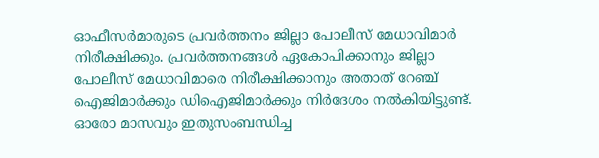ഓഫീസർമാരുടെ പ്രവർത്തനം ജില്ലാ പോലീസ് മേധാവിമാർ നിരീക്ഷിക്കും. പ്രവർത്തനങ്ങൾ ഏകോപിക്കാനും ജില്ലാ പോലീസ് മേധാവിമാരെ നിരീക്ഷിക്കാനും അതാത് റേഞ്ച് ഐജിമാർക്കും ഡിഐജിമാർക്കും നിർദേശം നൽകിയിട്ടുണ്ട്. ഓരോ മാസവും ഇതുസംബന്ധിച്ച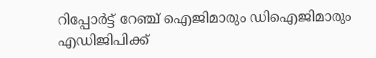റിപ്പോർട്ട് റേഞ്ച് ഐജിമാരും ഡിഐജിമാരും എഡിജിപിക്ക്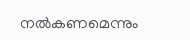നൽകണമെന്നും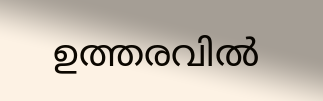ഉത്തരവിൽ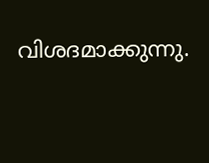വിശദമാക്കുന്നു.